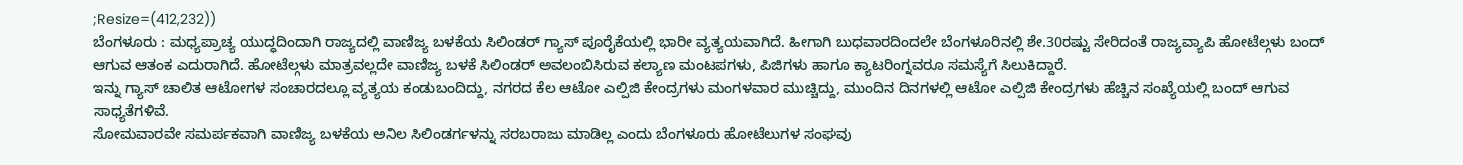;Resize=(412,232))
ಬೆಂಗಳೂರು : ಮಧ್ಯಪ್ರಾಚ್ಯ ಯುದ್ಧದಿಂದಾಗಿ ರಾಜ್ಯದಲ್ಲಿ ವಾಣಿಜ್ಯ ಬಳಕೆಯ ಸಿಲಿಂಡರ್ ಗ್ಯಾಸ್ ಪೂರೈಕೆಯಲ್ಲಿ ಭಾರೀ ವ್ಯತ್ಯಯವಾಗಿದೆ. ಹೀಗಾಗಿ ಬುಧವಾರದಿಂದಲೇ ಬೆಂಗಳೂರಿನಲ್ಲಿ ಶೇ.30ರಷ್ಟು ಸೇರಿದಂತೆ ರಾಜ್ಯವ್ಯಾಪಿ ಹೋಟೆಲ್ಗಳು ಬಂದ್ ಆಗುವ ಆತಂಕ ಎದುರಾಗಿದೆ. ಹೋಟೆಲ್ಗಳು ಮಾತ್ರವಲ್ಲದೇ ವಾಣಿಜ್ಯ ಬಳಕೆ ಸಿಲಿಂಡರ್ ಅವಲಂಬಿಸಿರುವ ಕಲ್ಯಾಣ ಮಂಟಪಗಳು, ಪಿಜಿಗಳು ಹಾಗೂ ಕ್ಯಾಟರಿಂಗ್ನವರೂ ಸಮಸ್ಯೆಗೆ ಸಿಲುಕಿದ್ದಾರೆ.
ಇನ್ನು ಗ್ಯಾಸ್ ಚಾಲಿತ ಆಟೋಗಳ ಸಂಚಾರದಲ್ಲೂ ವ್ಯತ್ಯಯ ಕಂಡುಬಂದಿದ್ದು, ನಗರದ ಕೆಲ ಆಟೋ ಎಲ್ಪಿಜಿ ಕೇಂದ್ರಗಳು ಮಂಗಳವಾರ ಮುಚ್ಚಿದ್ದು, ಮುಂದಿನ ದಿನಗಳಲ್ಲಿ ಆಟೋ ಎಲ್ಪಿಜಿ ಕೇಂದ್ರಗಳು ಹೆಚ್ಚಿನ ಸಂಖ್ಯೆಯಲ್ಲಿ ಬಂದ್ ಆಗುವ ಸಾಧ್ಯತೆಗಳಿವೆ.
ಸೋಮವಾರವೇ ಸಮರ್ಪಕವಾಗಿ ವಾಣಿಜ್ಯ ಬಳಕೆಯ ಅನಿಲ ಸಿಲಿಂಡರ್ಗಳನ್ನು ಸರಬರಾಜು ಮಾಡಿಲ್ಲ ಎಂದು ಬೆಂಗಳೂರು ಹೋಟೆಲುಗಳ ಸಂಘವು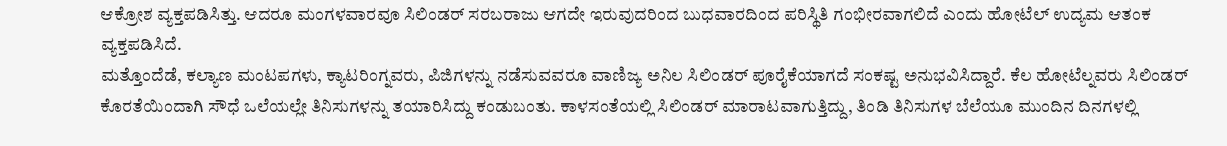ಆಕ್ರೋಶ ವ್ಯಕ್ತಪಡಿಸಿತ್ತು. ಆದರೂ ಮಂಗಳವಾರವೂ ಸಿಲಿಂಡರ್ ಸರಬರಾಜು ಆಗದೇ ಇರುವುದರಿಂದ ಬುಧವಾರದಿಂದ ಪರಿಸ್ಥಿತಿ ಗಂಭೀರವಾಗಲಿದೆ ಎಂದು ಹೋಟೆಲ್ ಉದ್ಯಮ ಆತಂಕ ವ್ಯಕ್ತಪಡಿಸಿದೆ.
ಮತ್ತೊಂದೆಡೆ, ಕಲ್ಯಾಣ ಮಂಟಪಗಳು, ಕ್ಯಾಟರಿಂಗ್ನವರು, ಪಿಜಿಗಳನ್ನು ನಡೆಸುವವರೂ ವಾಣಿಜ್ಯ ಅನಿಲ ಸಿಲಿಂಡರ್ ಪೂರೈಕೆಯಾಗದೆ ಸಂಕಷ್ಟ ಅನುಭವಿಸಿದ್ದಾರೆ. ಕೆಲ ಹೋಟೆಲ್ನವರು ಸಿಲಿಂಡರ್ ಕೊರತೆಯಿಂದಾಗಿ ಸೌಧೆ ಒಲೆಯಲ್ಲೇ ತಿನಿಸುಗಳನ್ನು ತಯಾರಿಸಿದ್ದು ಕಂಡುಬಂತು. ಕಾಳಸಂತೆಯಲ್ಲಿ ಸಿಲಿಂಡರ್ ಮಾರಾಟವಾಗುತ್ತಿದ್ದು, ತಿಂಡಿ ತಿನಿಸುಗಳ ಬೆಲೆಯೂ ಮುಂದಿನ ದಿನಗಳಲ್ಲಿ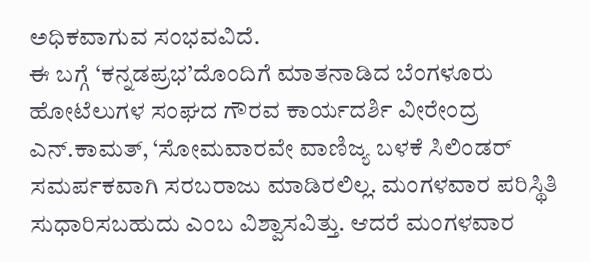ಅಧಿಕವಾಗುವ ಸಂಭವವಿದೆ.
ಈ ಬಗ್ಗೆ ‘ಕನ್ನಡಪ್ರಭ’ದೊಂದಿಗೆ ಮಾತನಾಡಿದ ಬೆಂಗಳೂರು ಹೋಟೆಲುಗಳ ಸಂಘದ ಗೌರವ ಕಾರ್ಯದರ್ಶಿ ವೀರೇಂದ್ರ ಎನ್.ಕಾಮತ್, ‘ಸೋಮವಾರವೇ ವಾಣಿಜ್ಯ ಬಳಕೆ ಸಿಲಿಂಡರ್ ಸಮರ್ಪಕವಾಗಿ ಸರಬರಾಜು ಮಾಡಿರಲಿಲ್ಲ. ಮಂಗಳವಾರ ಪರಿಸ್ಥಿತಿ ಸುಧಾರಿಸಬಹುದು ಎಂಬ ವಿಶ್ವಾಸವಿತ್ತು. ಆದರೆ ಮಂಗಳವಾರ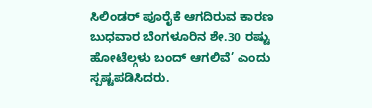ಸಿಲಿಂಡರ್ ಪೂರೈಕೆ ಆಗದಿರುವ ಕಾರಣ ಬುಧವಾರ ಬೆಂಗಳೂರಿನ ಶೇ.30 ರಷ್ಟು ಹೋಟೆಲ್ಗಳು ಬಂದ್ ಆಗಲಿವೆ’ ಎಂದು ಸ್ಪಷ್ಟಪಡಿಸಿದರು.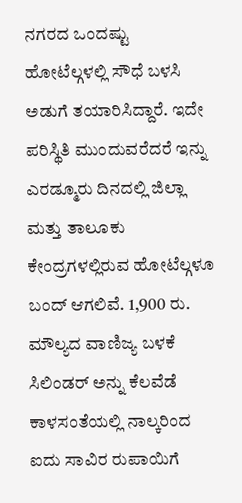ನಗರದ ಒಂದಷ್ಟು ಹೋಟೆಲ್ಗಳಲ್ಲಿ ಸೌಧೆ ಬಳಸಿ ಅಡುಗೆ ತಯಾರಿಸಿದ್ದಾರೆ. ಇದೇ ಪರಿಸ್ಥಿತಿ ಮುಂದುವರೆದರೆ ಇನ್ನು ಎರಡ್ಮೂರು ದಿನದಲ್ಲಿ ಜಿಲ್ಲಾ ಮತ್ತು ತಾಲೂಕು ಕೇಂದ್ರಗಳಲ್ಲಿರುವ ಹೋಟೆಲ್ಗಳೂ ಬಂದ್ ಆಗಲಿವೆ. 1,900 ರು. ಮೌಲ್ಯದ ವಾಣಿಜ್ಯ ಬಳಕೆ ಸಿಲಿಂಡರ್ ಅನ್ನು ಕೆಲವೆಡೆ ಕಾಳಸಂತೆಯಲ್ಲಿ ನಾಲ್ಕರಿಂದ ಐದು ಸಾವಿರ ರುಪಾಯಿಗೆ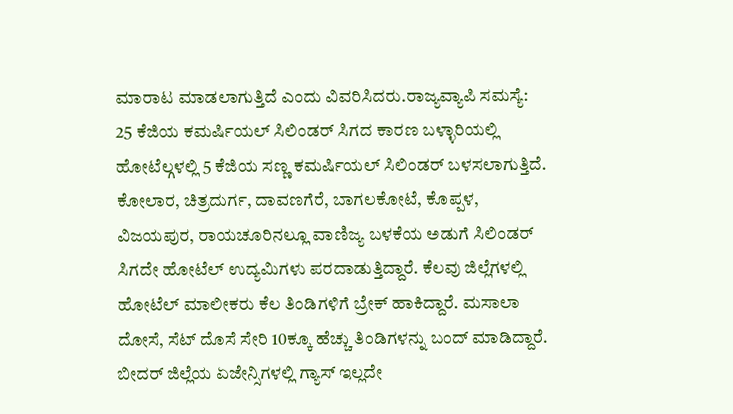ಮಾರಾಟ ಮಾಡಲಾಗುತ್ತಿದೆ ಎಂದು ವಿವರಿಸಿದರು.ರಾಜ್ಯವ್ಯಾಪಿ ಸಮಸ್ಯೆ:
25 ಕೆಜಿಯ ಕಮರ್ಷಿಯಲ್ ಸಿಲಿಂಡರ್ ಸಿಗದ ಕಾರಣ ಬಳ್ಳಾರಿಯಲ್ಲಿ ಹೋಟೆಲ್ಗಳಲ್ಲಿ 5 ಕೆಜಿಯ ಸಣ್ಣ ಕಮರ್ಷಿಯಲ್ ಸಿಲಿಂಡರ್ ಬಳಸಲಾಗುತ್ತಿದೆ.
ಕೋಲಾರ, ಚಿತ್ರದುರ್ಗ, ದಾವಣಗೆರೆ, ಬಾಗಲಕೋಟೆ, ಕೊಪ್ಪಳ, ವಿಜಯಪುರ, ರಾಯಚೂರಿನಲ್ಲೂ ವಾಣಿಜ್ಯ ಬಳಕೆಯ ಅಡುಗೆ ಸಿಲಿಂಡರ್ ಸಿಗದೇ ಹೋಟೆಲ್ ಉದ್ಯಮಿಗಳು ಪರದಾಡುತ್ತಿದ್ದಾರೆ. ಕೆಲವು ಜಿಲ್ಲೆಗಳಲ್ಲಿ ಹೋಟೆಲ್ ಮಾಲೀಕರು ಕೆಲ ತಿಂಡಿಗಳಿಗೆ ಬ್ರೇಕ್ ಹಾಕಿದ್ದಾರೆ. ಮಸಾಲಾ ದೋಸೆ, ಸೆಟ್ ದೊಸೆ ಸೇರಿ 10ಕ್ಕೂ ಹೆಚ್ಚು ತಿಂಡಿಗಳನ್ನು ಬಂದ್ ಮಾಡಿದ್ದಾರೆ. ಬೀದರ್ ಜಿಲ್ಲೆಯ ಏಜೇನ್ಸಿಗಳಲ್ಲಿ ಗ್ಯಾಸ್ ಇಲ್ಲದೇ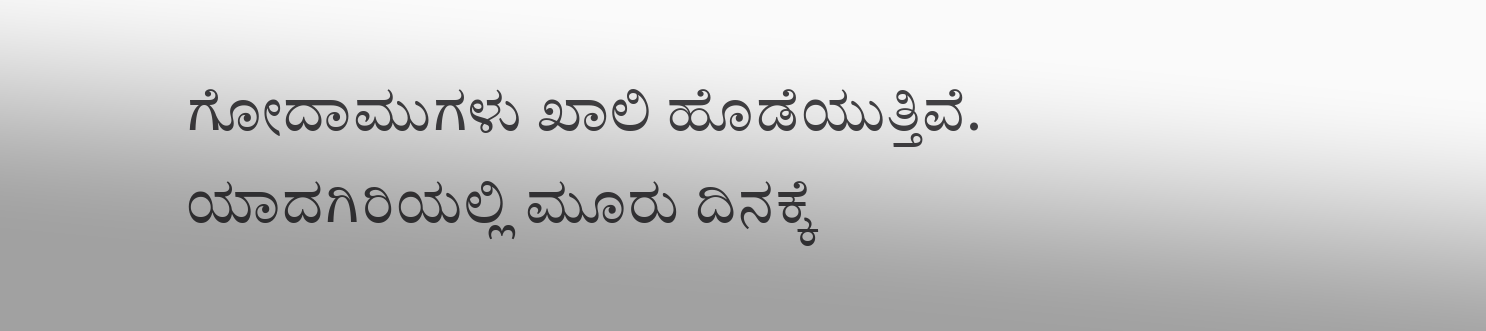ಗೋದಾಮುಗಳು ಖಾಲಿ ಹೊಡೆಯುತ್ತಿವೆ.
ಯಾದಗಿರಿಯಲ್ಲಿ ಮೂರು ದಿನಕ್ಕೆ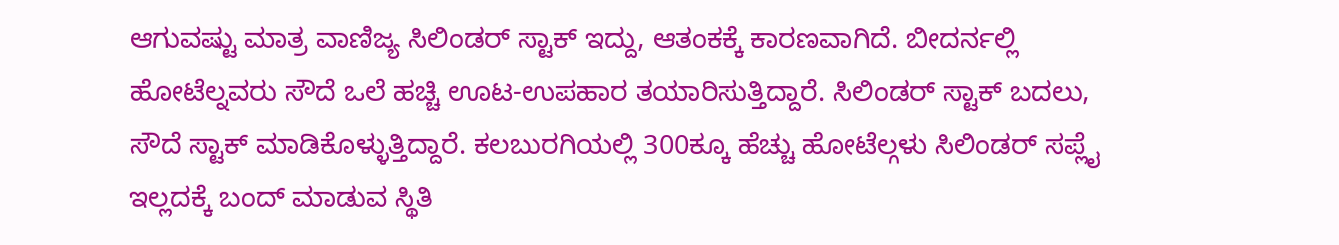ಆಗುವಷ್ಟು ಮಾತ್ರ ವಾಣಿಜ್ಯ ಸಿಲಿಂಡರ್ ಸ್ಟಾಕ್ ಇದ್ದು, ಆತಂಕಕ್ಕೆ ಕಾರಣವಾಗಿದೆ. ಬೀದರ್ನಲ್ಲಿ ಹೋಟೆಲ್ನವರು ಸೌದೆ ಒಲೆ ಹಚ್ಚಿ ಊಟ-ಉಪಹಾರ ತಯಾರಿಸುತ್ತಿದ್ದಾರೆ. ಸಿಲಿಂಡರ್ ಸ್ಟಾಕ್ ಬದಲು, ಸೌದೆ ಸ್ಟಾಕ್ ಮಾಡಿಕೊಳ್ಳುತ್ತಿದ್ದಾರೆ. ಕಲಬುರಗಿಯಲ್ಲಿ 300ಕ್ಕೂ ಹೆಚ್ಚು ಹೋಟೆಲ್ಗಳು ಸಿಲಿಂಡರ್ ಸಪ್ಲೈ ಇಲ್ಲದಕ್ಕೆ ಬಂದ್ ಮಾಡುವ ಸ್ಥಿತಿ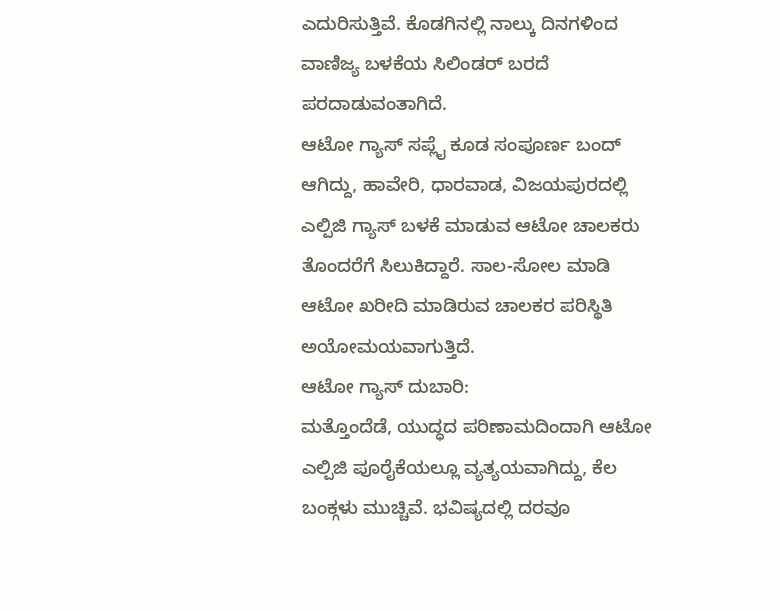ಎದುರಿಸುತ್ತಿವೆ. ಕೊಡಗಿನಲ್ಲಿ ನಾಲ್ಕು ದಿನಗಳಿಂದ ವಾಣಿಜ್ಯ ಬಳಕೆಯ ಸಿಲಿಂಡರ್ ಬರದೆ ಪರದಾಡುವಂತಾಗಿದೆ.
ಆಟೋ ಗ್ಯಾಸ್ ಸಪ್ಲೈ ಕೂಡ ಸಂಪೂರ್ಣ ಬಂದ್ ಆಗಿದ್ದು, ಹಾವೇರಿ, ಧಾರವಾಡ, ವಿಜಯಪುರದಲ್ಲಿ ಎಲ್ಪಿಜಿ ಗ್ಯಾಸ್ ಬಳಕೆ ಮಾಡುವ ಆಟೋ ಚಾಲಕರು ತೊಂದರೆಗೆ ಸಿಲುಕಿದ್ದಾರೆ. ಸಾಲ-ಸೋಲ ಮಾಡಿ ಆಟೋ ಖರೀದಿ ಮಾಡಿರುವ ಚಾಲಕರ ಪರಿಸ್ಥಿತಿ ಅಯೋಮಯವಾಗುತ್ತಿದೆ.
ಆಟೋ ಗ್ಯಾಸ್ ದುಬಾರಿ:
ಮತ್ತೊಂದೆಡೆ, ಯುದ್ಧದ ಪರಿಣಾಮದಿಂದಾಗಿ ಆಟೋ ಎಲ್ಪಿಜಿ ಪೂರೈಕೆಯಲ್ಲೂ ವ್ಯತ್ಯಯವಾಗಿದ್ದು, ಕೆಲ ಬಂಕ್ಗಳು ಮುಚ್ಚಿವೆ. ಭವಿಷ್ಯದಲ್ಲಿ ದರವೂ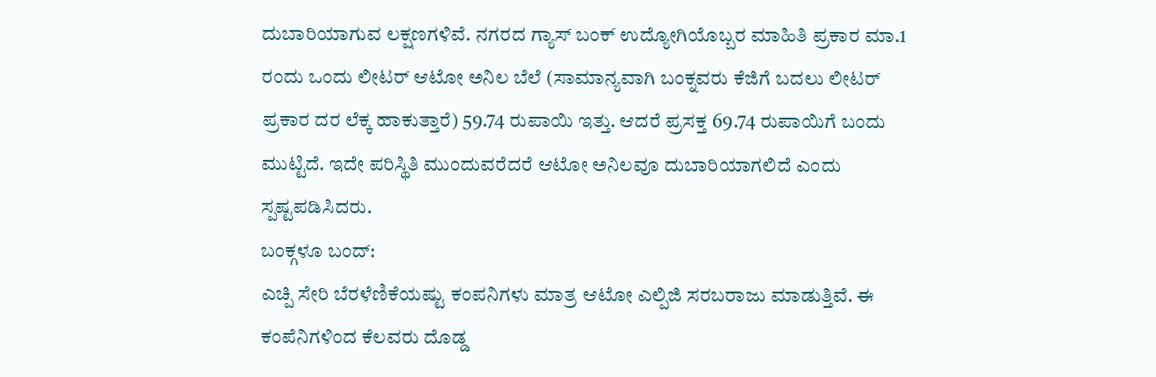ದುಬಾರಿಯಾಗುವ ಲಕ್ಷಣಗಳಿವೆ. ನಗರದ ಗ್ಯಾಸ್ ಬಂಕ್ ಉದ್ಯೋಗಿಯೊಬ್ಬರ ಮಾಹಿತಿ ಪ್ರಕಾರ ಮಾ.1 ರಂದು ಒಂದು ಲೀಟರ್ ಆಟೋ ಅನಿಲ ಬೆಲೆ (ಸಾಮಾನ್ಯವಾಗಿ ಬಂಕ್ನವರು ಕೆಜಿಗೆ ಬದಲು ಲೀಟರ್ ಪ್ರಕಾರ ದರ ಲೆಕ್ಕ ಹಾಕುತ್ತಾರೆ) 59.74 ರುಪಾಯಿ ಇತ್ತು. ಆದರೆ ಪ್ರಸಕ್ತ 69.74 ರುಪಾಯಿಗೆ ಬಂದು ಮುಟ್ಟಿದೆ. ಇದೇ ಪರಿಸ್ಥಿತಿ ಮುಂದುವರೆದರೆ ಆಟೋ ಅನಿಲವೂ ದುಬಾರಿಯಾಗಲಿದೆ ಎಂದು ಸ್ಪಷ್ಟಪಡಿಸಿದರು.
ಬಂಕ್ಗಳೂ ಬಂದ್:
ಎಚ್ಪಿ ಸೇರಿ ಬೆರಳೆಣಿಕೆಯಷ್ಟು ಕಂಪನಿಗಳು ಮಾತ್ರ ಆಟೋ ಎಲ್ಪಿಜಿ ಸರಬರಾಜು ಮಾಡುತ್ತಿವೆ. ಈ ಕಂಪೆನಿಗಳಿಂದ ಕೆಲವರು ದೊಡ್ಡ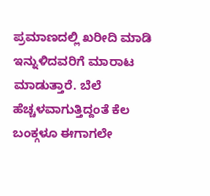ಪ್ರಮಾಣದಲ್ಲಿ ಖರೀದಿ ಮಾಡಿ ಇನ್ನುಳಿದವರಿಗೆ ಮಾರಾಟ ಮಾಡುತ್ತಾರೆ. ಬೆಲೆ ಹೆಚ್ಚಳವಾಗುತ್ತಿದ್ದಂತೆ ಕೆಲ ಬಂಕ್ಗಳೂ ಈಗಾಗಲೇ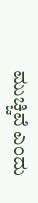ಮುಚ್ಚಿವೆ ಎಂದು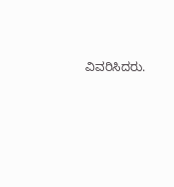ವಿವರಿಸಿದರು.